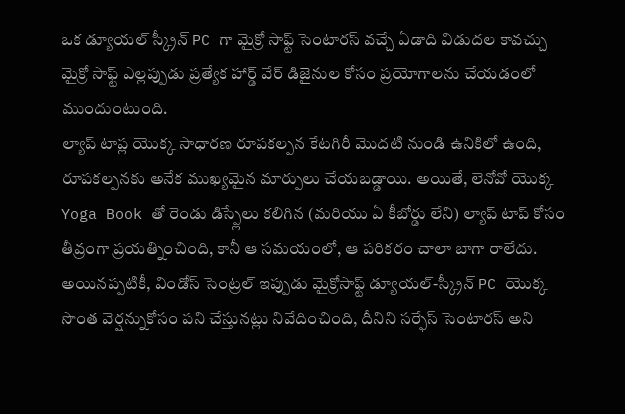ఒక డ్యూయల్ స్క్రీన్ PC గా మైక్రో సాఫ్ట్ సెంటారస్ వచ్చే ఏడాది విడుదల కావచ్చు
మైక్రో సాఫ్ట్ ఎల్లప్పుడు ప్రత్యేక హార్డ్ వేర్ డిజైనుల కోసం ప్రయోగాలను చేయడంలో ముందుంటుంది.
ల్యాప్ టాప్ల యొక్క సాధారణ రూపకల్పన కేటగిరీ మొదటి నుండి ఉనికిలో ఉంది, రూపకల్పనకు అనేక ముఖ్యమైన మార్పులు చేయబడ్డాయి. అయితే, లెనోవో యొక్క Yoga Book తో రెండు డిస్ప్లేలు కలిగిన (మరియు ఏ కీబోర్డు లేని) ల్యాప్ టాప్ కోసం తీవ్రంగా ప్రయత్నించింది, కానీ ఆ సమయంలో, ఆ పరికరం చాలా బాగా రాలేదు. అయినప్పటికీ, విండోస్ సెంట్రల్ ఇప్పుడు మైక్రోసాఫ్ట్ డ్యూయల్-స్క్రీన్ PC యొక్క సొంత వెర్షన్నుకోసం పని చేస్తునట్లు నివేదించింది, దీనిని సర్ఫేస్ సెంటారస్ అని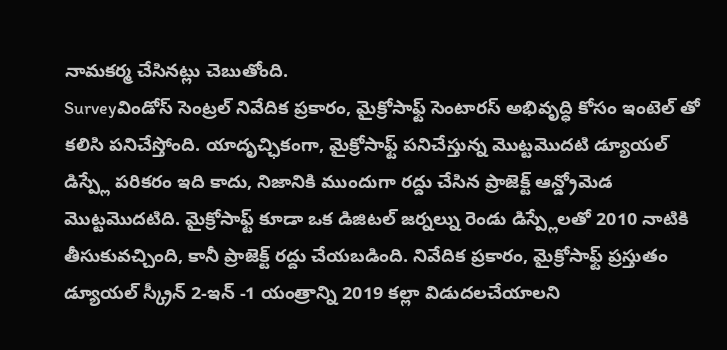నామకర్మ చేసినట్లు చెబుతోంది.
Surveyవిండోస్ సెంట్రల్ నివేదిక ప్రకారం, మైక్రోసాఫ్ట్ సెంటారస్ అభివృద్ధి కోసం ఇంటెల్ తో కలిసి పనిచేస్తోంది. యాదృచ్ఛికంగా, మైక్రోసాఫ్ట్ పనిచేస్తున్న మొట్టమొదటి డ్యూయల్ డిస్ప్లే పరికరం ఇది కాదు, నిజానికి ముందుగా రద్దు చేసిన ప్రాజెక్ట్ ఆన్డ్రోమెడ మొట్టమొదటిది. మైక్రోసాఫ్ట్ కూడా ఒక డిజిటల్ జర్నల్ను రెండు డిస్ప్లేలతో 2010 నాటికి తీసుకువచ్చింది, కానీ ప్రాజెక్ట్ రద్దు చేయబడింది. నివేదిక ప్రకారం, మైక్రోసాఫ్ట్ ప్రస్తుతం డ్యూయల్ స్క్రీన్ 2-ఇన్ -1 యంత్రాన్ని 2019 కల్లా విడుదలచేయాలని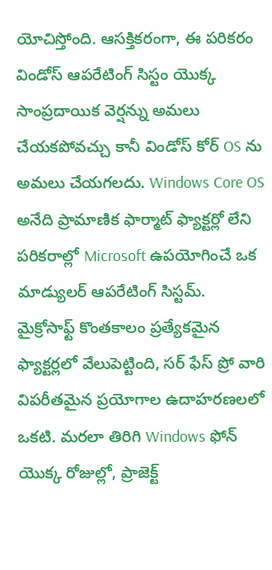యోచిస్తోంది. ఆసక్తికరంగా, ఈ పరికరం విండోస్ ఆపరేటింగ్ సిస్టం యొక్క సాంప్రదాయిక వెర్షన్ను అమలు చేయకపోవచ్చు కానీ విండోస్ కోర్ OS ను అమలు చేయగలదు. Windows Core OS అనేది ప్రామాణిక ఫార్మాట్ ఫ్యాక్టర్లో లేని పరికరాల్లో Microsoft ఉపయోగించే ఒక మాడ్యులర్ ఆపరేటింగ్ సిస్టమ్.
మైక్రోసాఫ్ట్ కొంతకాలం ప్రత్యేకమైన ఫ్యాక్టర్లలో వేలుపెట్టింది, సర్ ఫేస్ ప్రో వారి విపరీతమైన ప్రయోగాల ఉదాహరణలలో ఒకటి. మరలా తిరిగి Windows ఫోన్ యొక్క రోజుల్లో, ప్రాజెక్ట్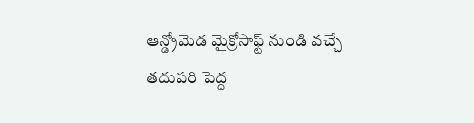ఆన్డ్రోమెడ మైక్రోసాఫ్ట్ నుండి వచ్చే తదుపరి పెద్ద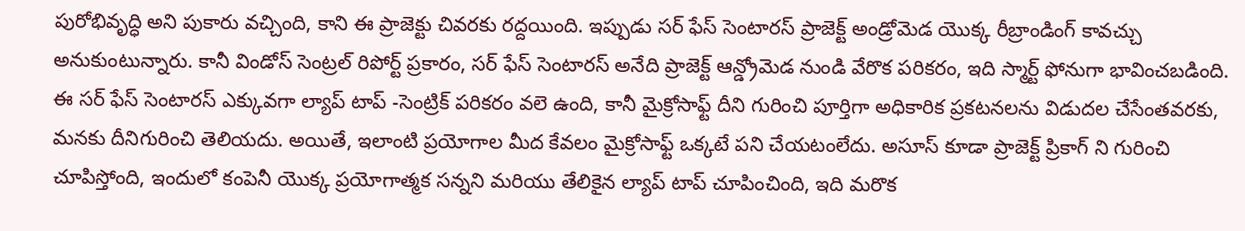పురోభివృద్ధి అని పుకారు వచ్చింది, కాని ఈ ప్రాజెక్టు చివరకు రద్దయింది. ఇప్పుడు సర్ ఫేస్ సెంటారస్ ప్రాజెక్ట్ అండ్రోమెడ యొక్క రీబ్రాండింగ్ కావచ్చు అనుకుంటున్నారు. కానీ విండోస్ సెంట్రల్ రిపోర్ట్ ప్రకారం, సర్ ఫేస్ సెంటారస్ అనేది ప్రాజెక్ట్ ఆన్డ్రోమెడ నుండి వేరొక పరికరం, ఇది స్మార్ట్ ఫోనుగా భావించబడింది. ఈ సర్ ఫేస్ సెంటారస్ ఎక్కువగా ల్యాప్ టాప్ -సెంట్రిక్ పరికరం వలె ఉంది, కానీ మైక్రోసాఫ్ట్ దీని గురించి పూర్తిగా అధికారిక ప్రకటనలను విడుదల చేసేంతవరకు, మనకు దీనిగురించి తెలియదు. అయితే, ఇలాంటి ప్రయోగాల మీద కేవలం మైక్రోసాఫ్ట్ ఒక్కటే పని చేయటంలేదు. అసూస్ కూడా ప్రాజెక్ట్ ప్రికాగ్ ని గురించి చూపిస్తోంది, ఇందులో కంపెనీ యొక్క ప్రయోగాత్మక సన్నని మరియు తేలికైన ల్యాప్ టాప్ చూపించింది, ఇది మరొక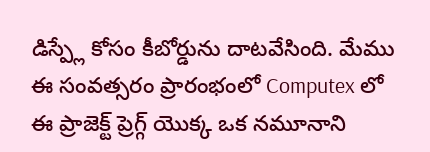డిస్ప్లే కోసం కీబోర్డును దాటవేసింది. మేము ఈ సంవత్సరం ప్రారంభంలో Computex లో ఈ ప్రాజెక్ట్ ప్రెగ్గ్ యొక్క ఒక నమూనాని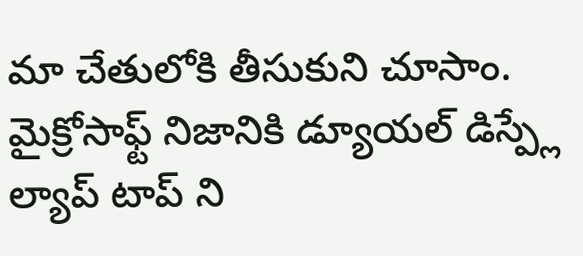మా చేతులోకి తీసుకుని చూసాం. మైక్రోసాఫ్ట్ నిజానికి డ్యూయల్ డిస్ప్లే ల్యాప్ టాప్ ని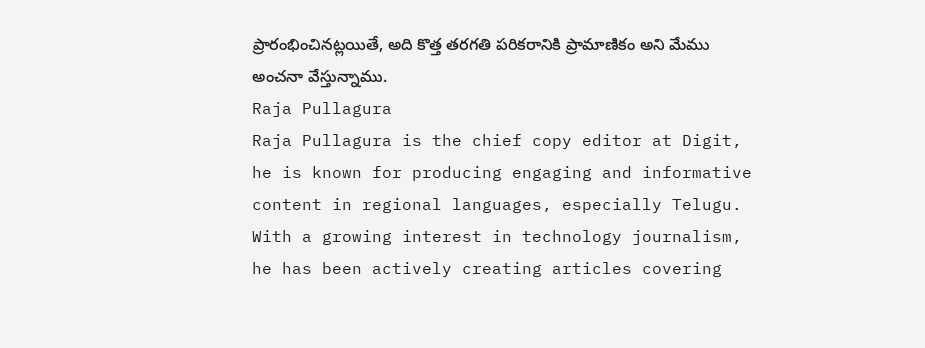ప్రారంభించినట్లయితే, అది కొత్త తరగతి పరికరానికి ప్రామాణికం అని మేము అంచనా వేస్తున్నాము.
Raja Pullagura
Raja Pullagura is the chief copy editor at Digit, he is known for producing engaging and informative content in regional languages, especially Telugu. With a growing interest in technology journalism, he has been actively creating articles covering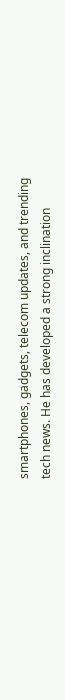smartphones, gadgets, telecom updates, and trending tech news. He has developed a strong inclination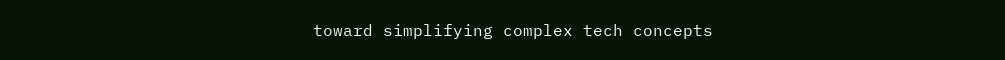toward simplifying complex tech concepts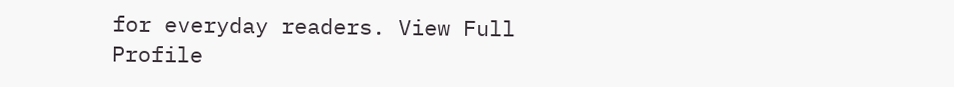for everyday readers. View Full Profile